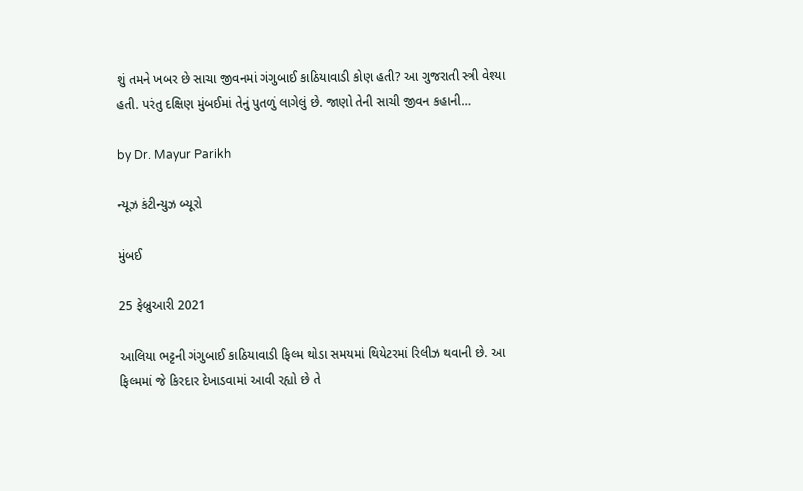શું તમને ખબર છે સાચા જીવનમાં ગંગુબાઈ કાઠિયાવાડી કોણ હતી? આ ગુજરાતી સ્ત્રી વેશ્યા હતી. પરંતુ દક્ષિણ મુંબઈમાં તેનું પુતળું લાગેલું છે. જાણો તેની સાચી જીવન કહાની…

by Dr. Mayur Parikh

ન્યૂઝ કંટીન્યુઝ બ્યૂરો

મુંબઈ

25 ફેબ્રુઆરી 2021

આલિયા ભટ્ટની ગંગુબાઈ કાઠિયાવાડી ફિલ્મ થોડા સમયમાં થિયેટરમાં રિલીઝ થવાની છે. આ ફિલ્મમાં જે કિરદાર દેખાડવામાં આવી રહ્યો છે તે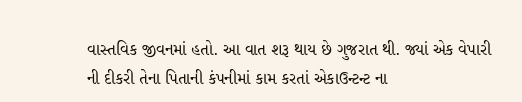વાસ્તવિક જીવનમાં હતો. આ વાત શરૂ થાય છે ગુજરાત થી. જ્યાં એક વેપારી ની દીકરી તેના પિતાની કંપનીમાં કામ કરતાં એકાઉન્ટન્ટ ના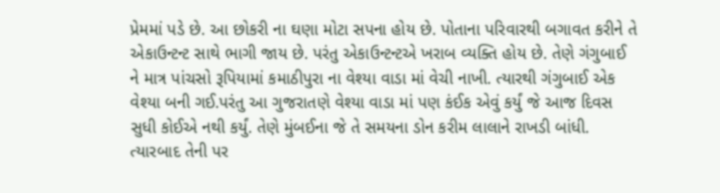પ્રેમમાં પડે છે. આ છોકરી ના ઘણા મોટા સપના હોય છે. પોતાના પરિવારથી બગાવત કરીને તે એકાઉન્ટન્ટ સાથે ભાગી જાય છે. પરંતુ એકાઉન્ટન્ટએ ખરાબ વ્યક્તિ હોય છે. તેણે ગંગુબાઈ ને માત્ર પાંચસો રૂપિયામાં કમાઠીપુરા ના વેશ્યા વાડા માં વેચી નાખી. ત્યારથી ગંગુબાઈ એક વેશ્યા બની ગઈ.પરંતુ આ ગુજરાતણે વેશ્યા વાડા માં પણ કંઈક એવું કર્યું જે આજ દિવસ સુધી કોઈએ નથી કર્યું. તેણે મુંબઈના જે તે સમયના ડોન કરીમ લાલાને રાખડી બાંધી. ત્યારબાદ તેની પર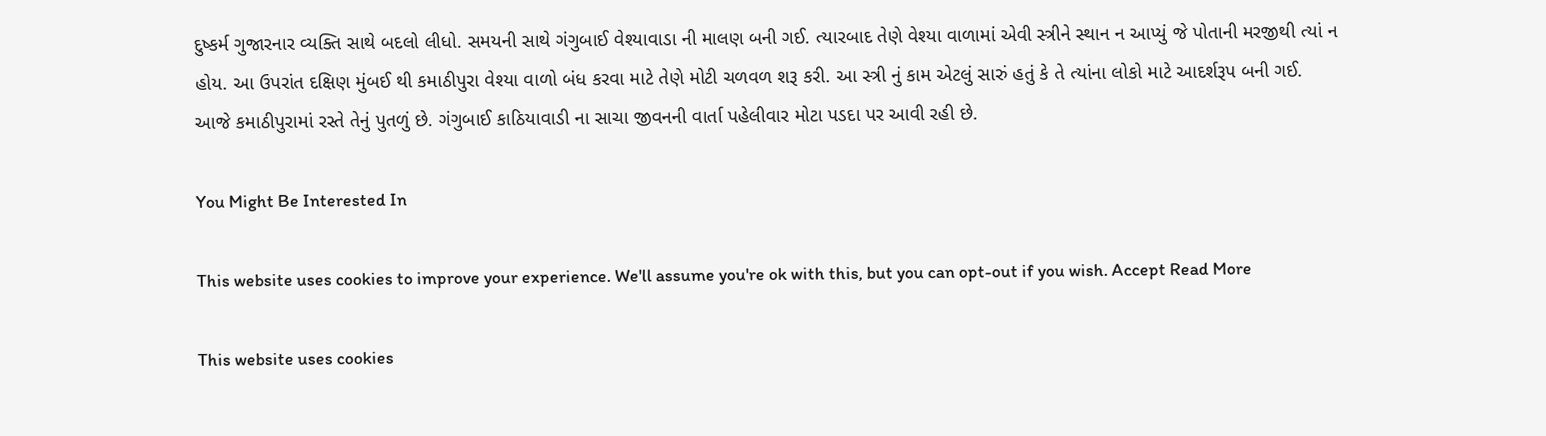દુષ્કર્મ ગુજારનાર વ્યક્તિ સાથે બદલો લીધો. સમયની સાથે ગંગુબાઈ વેશ્યાવાડા ની માલણ બની ગઈ. ત્યારબાદ તેણે વેશ્યા વાળામાં એવી સ્ત્રીને સ્થાન ન આપ્યું જે પોતાની મરજીથી ત્યાં ન હોય. આ ઉપરાંત દક્ષિણ મુંબઈ થી કમાઠીપુરા વેશ્યા વાળો બંધ કરવા માટે તેણે મોટી ચળવળ શરૂ કરી. આ સ્ત્રી નું કામ એટલું સારું હતું કે તે ત્યાંના લોકો માટે આદર્શરૂપ બની ગઈ. આજે કમાઠીપુરામાં રસ્તે તેનું પુતળું છે. ગંગુબાઈ કાઠિયાવાડી ના સાચા જીવનની વાર્તા પહેલીવાર મોટા પડદા પર આવી રહી છે.

You Might Be Interested In

This website uses cookies to improve your experience. We'll assume you're ok with this, but you can opt-out if you wish. Accept Read More

This website uses cookies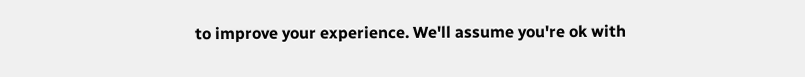to improve your experience. We'll assume you're ok with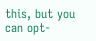this, but you can opt-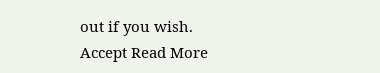out if you wish. Accept Read More